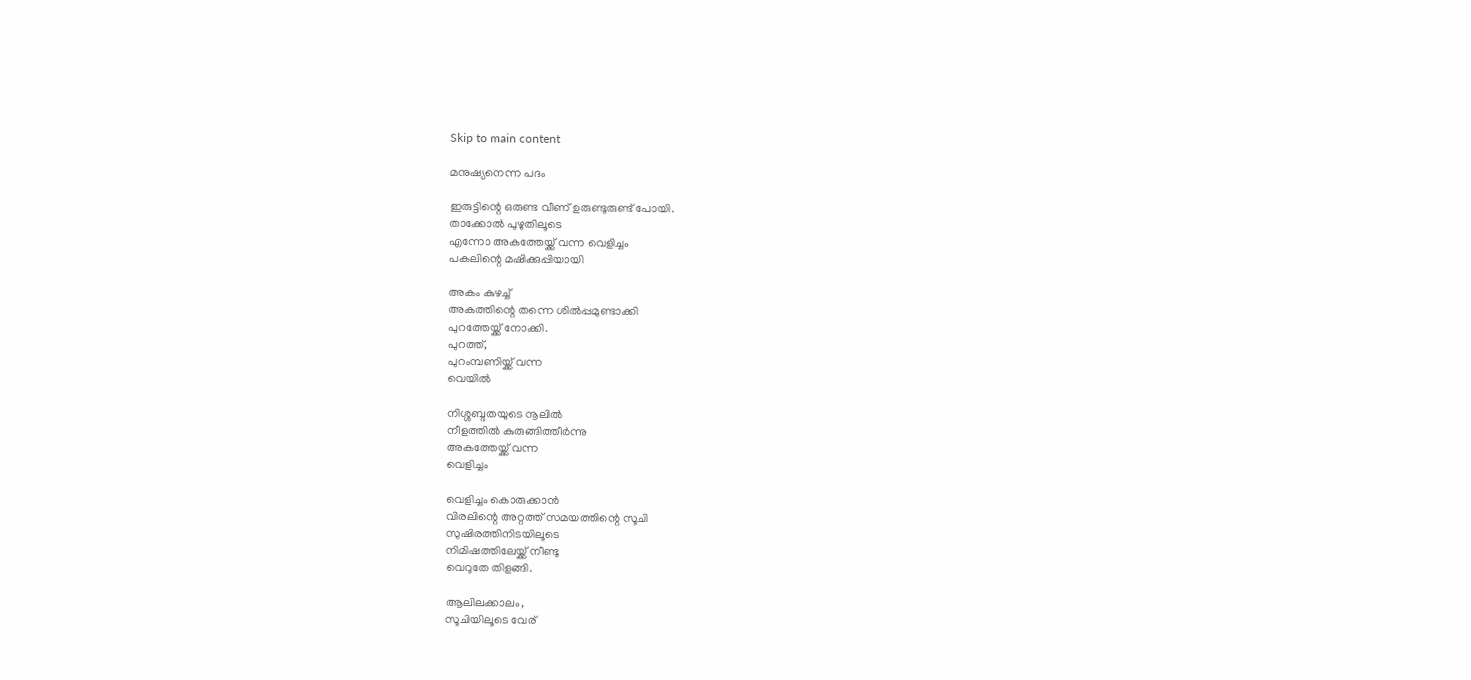Skip to main content

മനുഷ്യനെന്ന പദം

ഇരുട്ടിന്റെ ഒരുണ്ട വീണ് ഉരുണ്ടുരുണ്ട് പോയി.
താക്കോൽ പുഴുതിലൂടെ
എന്നോ അകത്തേയ്ക്ക് വന്ന വെളിച്ചം
പകലിന്റെ മഷിക്കുപ്പിയായി

അകം കുഴച്ച്
അകത്തിന്റെ തന്നെ ശിൽപ്പമുണ്ടാക്കി
പുറത്തേയ്ക്ക് നോക്കി.
പുറത്ത്,
പുറംമ്പണിയ്ക്ക് വന്ന
വെയിൽ

നിശ്ശബ്ദതയുടെ നൂലിൽ
നീളത്തിൽ കുരുങ്ങിത്തീർന്നു
അകത്തേയ്ക്ക് വന്ന
വെളിച്ചം

വെളിച്ചം കൊരുക്കാൻ
വിരലിന്റെ അറ്റത്ത് സമയത്തിന്റെ സൂചി
സുഷിരത്തിനിടയിലൂടെ
നിമിഷത്തിലേയ്ക്ക് നീണ്ടു
വെറുതേ തിളങ്ങി.

ആലിലക്കാലം,
സൂചിയിലൂടെ വേര്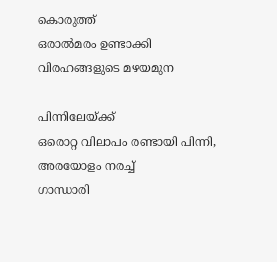കൊരുത്ത്
ഒരാൽമരം ഉണ്ടാക്കി
വിരഹങ്ങളുടെ മഴയമുന

പിന്നിലേയ്ക്ക്
ഒരൊറ്റ വിലാപം രണ്ടായി പിന്നി,
അരയോളം നരച്ച്
ഗാന്ധാരി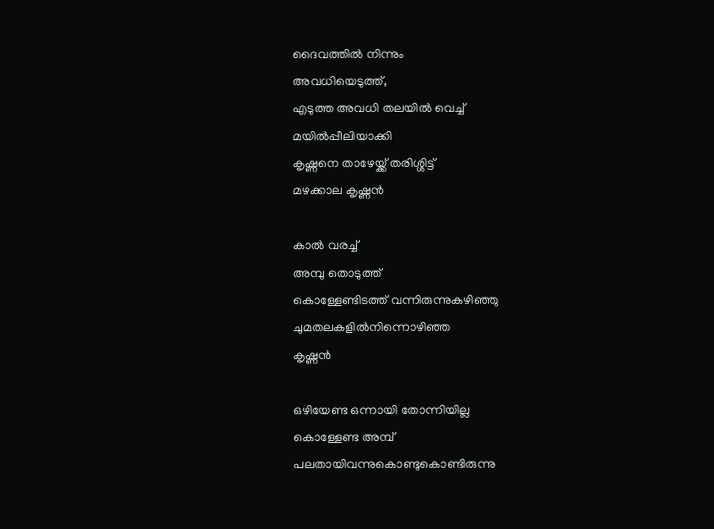ദൈവത്തിൽ നിന്നും
അവധിയെടുത്ത്,
എടുത്ത അവധി തലയിൽ വെച്ച്
മയിൽപ്പീലിയാക്കി
കൃഷ്ണനെ താഴേയ്ക്ക് തരിശ്ശിട്ട്
മഴക്കാല കൃഷ്ണൻ

കാൽ വരച്ച്
അമ്പു തൊടുത്ത്
കൊള്ളേണ്ടിടത്ത് വന്നിരുന്നുകഴിഞ്ഞു
ചുമതലകളിൽനിന്നൊഴിഞ്ഞ
കൃഷ്ണൻ

ഒഴിയേണ്ട ഒന്നായി തോന്നിയില്ല
കൊള്ളേണ്ട അമ്പ്
പലതായിവന്നുകൊണ്ടുകൊണ്ടിരുന്നു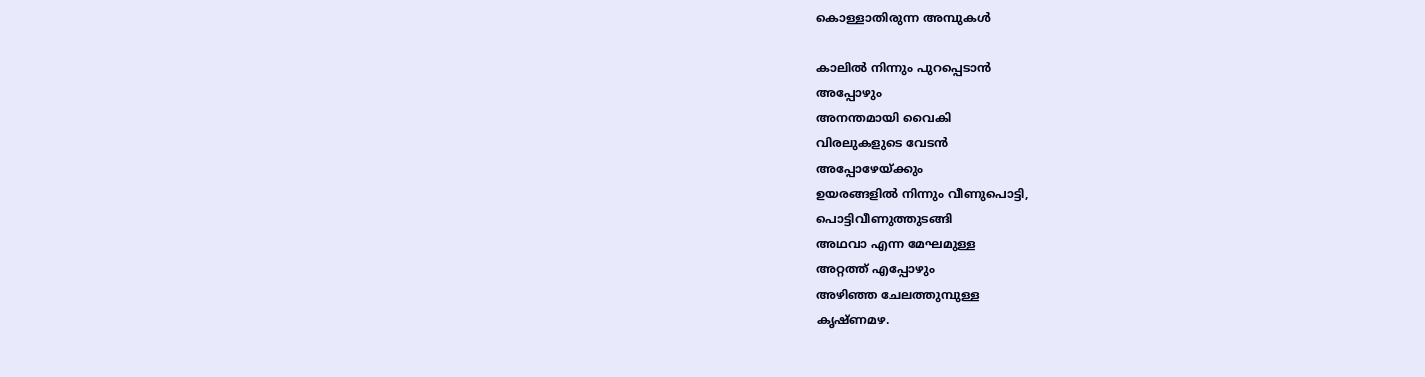കൊള്ളാതിരുന്ന അമ്പുകൾ

കാലിൽ നിന്നും പുറപ്പെടാൻ
അപ്പോഴും
അനന്തമായി വൈകി
വിരലുകളുടെ വേടൻ
അപ്പോഴേയ്ക്കും
ഉയരങ്ങളിൽ നിന്നും വീണുപൊട്ടി,
പൊട്ടിവീണുത്തുടങ്ങി
അഥവാ എന്ന മേഘമുള്ള
അറ്റത്ത് എപ്പോഴും
അഴിഞ്ഞ ചേലത്തുമ്പുള്ള
കൃഷ്ണമഴ.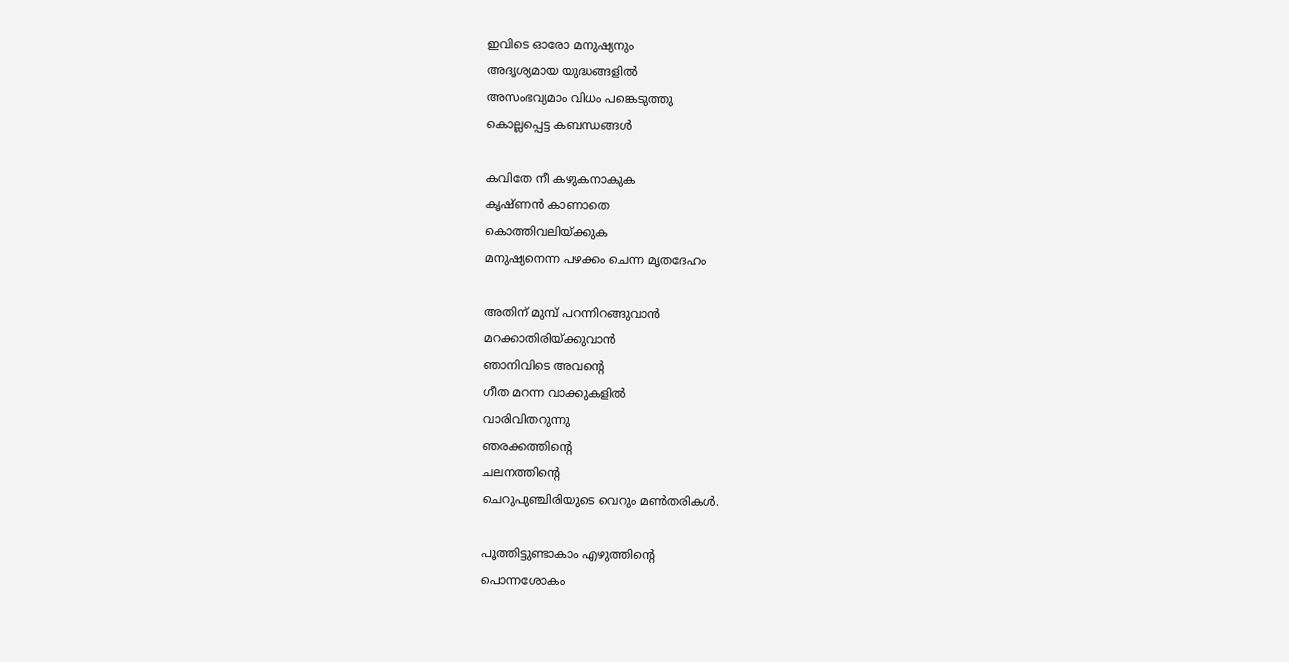ഇവിടെ ഓരോ മനുഷ്യനും
അദൃശ്യമായ യുദ്ധങ്ങളിൽ
അസംഭവ്യമാം വിധം പങ്കെടുത്തു
കൊല്ലപ്പെട്ട കബന്ധങ്ങൾ

കവിതേ നീ കഴുകനാകുക
കൃഷ്ണൻ കാണാതെ
കൊത്തിവലിയ്ക്കുക
മനുഷ്യനെന്ന പഴക്കം ചെന്ന മൃതദേഹം

അതിന് മുമ്പ് പറന്നിറങ്ങുവാൻ
മറക്കാതിരിയ്ക്കുവാൻ
ഞാനിവിടെ അവന്റെ
ഗീത മറന്ന വാക്കുകളിൽ
വാരിവിതറുന്നു
ഞരക്കത്തിന്റെ
ചലനത്തിന്റെ
ചെറുപുഞ്ചിരിയുടെ വെറും മൺതരികൾ.

പൂത്തിട്ടുണ്ടാകാം എഴുത്തിന്റെ
പൊന്നശോകം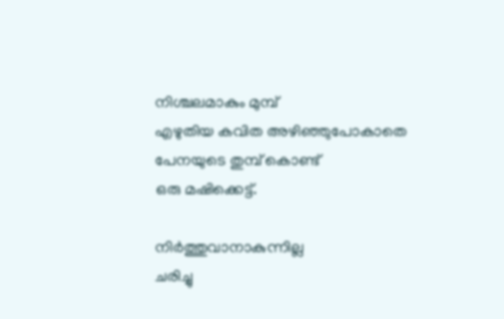നിശ്ചലമാകും മുമ്പ്
എഴുതിയ കവിത അഴിഞ്ഞുപോകാതെ
പേനയുടെ തുമ്പ് കൊണ്ട്
ഒരു മഷിക്കെട്ട്.

നിർത്തുവാനാകുന്നില്ല
ചരിച്ചു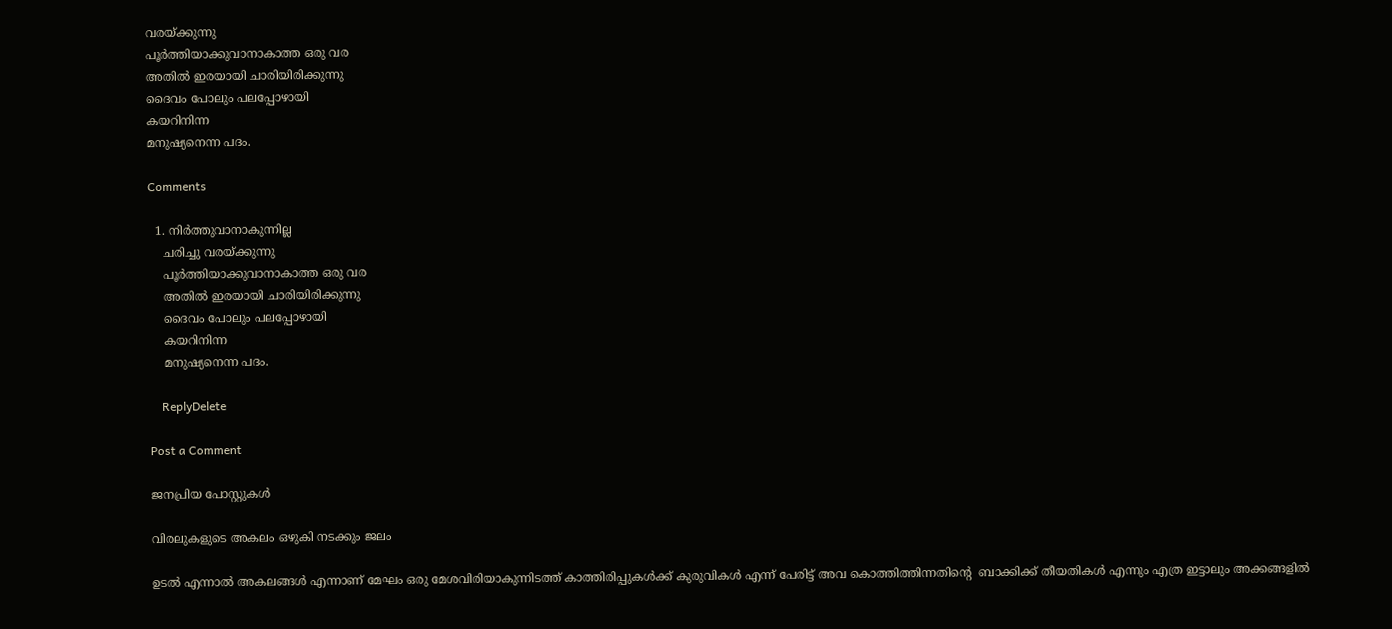വരയ്ക്കുന്നു
പൂർത്തിയാക്കുവാനാകാത്ത ഒരു വര
അതിൽ ഇരയായി ചാരിയിരിക്കുന്നു
ദൈവം പോലും പലപ്പോഴായി
കയറിനിന്ന
മനുഷ്യനെന്ന പദം.

Comments

  1. നിർത്തുവാനാകുന്നില്ല
    ചരിച്ചു വരയ്ക്കുന്നു
    പൂർത്തിയാക്കുവാനാകാത്ത ഒരു വര
    അതിൽ ഇരയായി ചാരിയിരിക്കുന്നു
    ദൈവം പോലും പലപ്പോഴായി
    കയറിനിന്ന
    മനുഷ്യനെന്ന പദം.

    ReplyDelete

Post a Comment

ജനപ്രിയ പോസ്റ്റുകൾ

വിരലുകളുടെ അകലം ഒഴുകി നടക്കും ജലം

ഉടൽ എന്നാൽ അകലങ്ങൾ എന്നാണ് മേഘം ഒരു മേശവിരിയാകുന്നിടത്ത് കാത്തിരിപ്പുകൾക്ക് കുരുവികൾ എന്ന് പേരിട്ട് അവ കൊത്തിത്തിന്നതിൻ്റെ  ബാക്കിക്ക് തീയതികൾ എന്നും എത്ര ഇട്ടാലും അക്കങ്ങളിൽ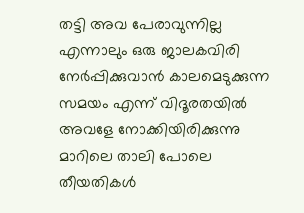തട്ടി അവ പേരാവുന്നില്ല എന്നാലും ഒരു ജാലകവിരി നേർപ്പിക്കുവാൻ കാലമെടുക്കുന്ന സമയം എന്ന് വിദൂരതയിൽ അവളേ നോക്കിയിരിക്കുന്നു മാറിലെ താലി പോലെ തീയതികൾ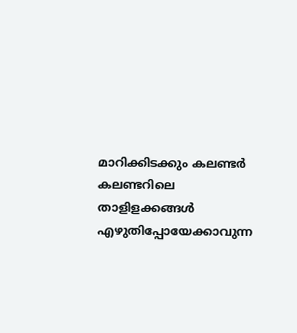മാറിക്കിടക്കും കലണ്ടർ കലണ്ടറിലെ താളിളക്കങ്ങൾ എഴുതിപ്പോയേക്കാവുന്ന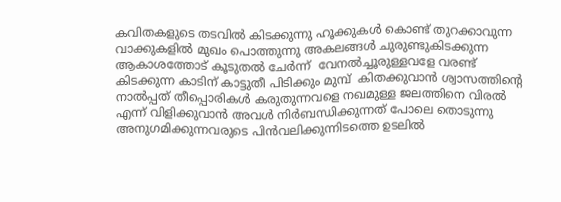കവിതകളുടെ തടവിൽ കിടക്കുന്നു ഹൂക്കുകൾ കൊണ്ട് തുറക്കാവുന്ന വാക്കുകളിൽ മുഖം പൊത്തുന്നു അകലങ്ങൾ ചുരുണ്ടുകിടക്കുന്ന ആകാശത്തോട് കൂടുതൽ ചേർന്ന്  വേനൽച്ചൂരുള്ളവളേ വരണ്ട് കിടക്കുന്ന കാടിന് കാട്ടുതീ പിടിക്കും മുമ്പ്  കിതക്കുവാൻ ശ്വാസത്തിൻ്റെ നാൽപ്പത് തീപ്പൊരികൾ കരുതുന്നവളെ നഖമുള്ള ജലത്തിനെ വിരൽ എന്ന് വിളിക്കുവാൻ അവൾ നിർബന്ധിക്കുന്നത് പോലെ തൊടുന്നു അനുഗമിക്കുന്നവരുടെ പിൻവലിക്കുന്നിടത്തെ ഉടലിൽ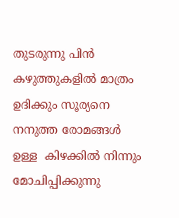തുടരുന്നു പിൻ കഴുത്തുകളിൽ മാത്രം ഉദിക്കും സൂര്യനെ നനുത്ത രോമങ്ങൾ ഉള്ള  കിഴക്കിൽ നിന്നും മോചിപ്പിക്കുന്നു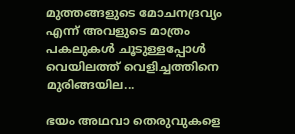മുത്തങ്ങളുടെ മോചനദ്രവ്യം എന്ന് അവളുടെ മാത്രം പകലുകൾ ചൂടുള്ളപ്പോൾ വെയിലത്ത് വെളിച്ചത്തിനെ  മുരിങ്ങയില...

ഭയം അഥവാ തെരുവുകളെ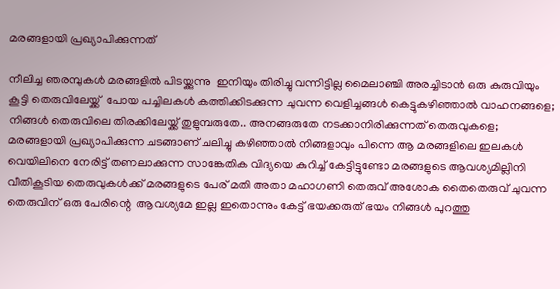മരങ്ങളായി പ്രഖ്യാപിക്കുന്നത്

നീലിച്ച ഞരമ്പുകൾ മരങ്ങളിൽ പിടയ്ക്കുന്നു  ഇനിയും തിരിച്ചു വന്നിട്ടില്ല മൈലാഞ്ചി അരച്ചിടാൻ ഒരു കുരുവിയും കൂട്ടി തെരുവിലേയ്ക്ക്  പോയ പച്ചിലകൾ കത്തിക്കിടക്കുന്ന ചുവന്ന വെളിച്ചങ്ങൾ കെട്ടുകഴിഞ്ഞാൽ വാഹനങ്ങളെ; നിങ്ങൾ തെരുവിലെ തിരക്കിലേയ്ക്ക് തുളുമ്പരുതേ.. അനങ്ങരുതേ നടക്കാനിരിക്കുന്നത് തെരുവുകളെ;  മരങ്ങളായി പ്രഖ്യാപിക്കുന്ന ചടങ്ങാണ് ചലിച്ചു കഴിഞ്ഞാൽ നിങ്ങളാവും പിന്നെ ആ മരങ്ങളിലെ ഇലകൾ വെയിലിനെ നേരിട്ട് തണലാക്കുന്ന സാങ്കേതിക വിദ്യയെ കുറിച്ച് കേട്ടിട്ടുണ്ടോ മരങ്ങളുടെ ആവശ്യമില്ലിനി വീതികൂടിയ തെരുവുകൾക്ക്‌ മരങ്ങളുടെ പേര് മതി അതാ മഹാഗണി തെരുവ് അശോക തൈതെരുവ് ചുവന്ന തെരുവിന് ഒരു പേരിന്റെ  ആവശ്യമേ ഇല്ല ഇതൊന്നും കേട്ട് ഭയക്കരുത് ഭയം നിങ്ങൾ പുറത്തു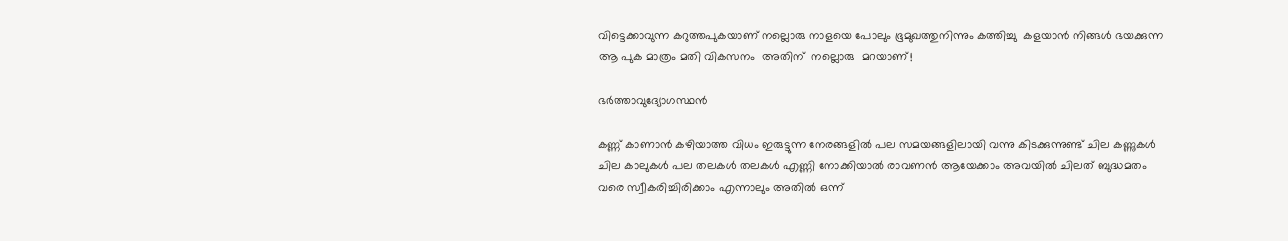വിട്ടെക്കാവുന്ന കറുത്തപുകയാണ് നല്ലൊരു നാളയെ പോലും ഭൂമുഖത്തുനിന്നും കത്തിച്ചു  കളയാൻ നിങ്ങൾ ഭയക്കുന്ന ആ പുക മാത്രം മതി വികസനം  അതിന്  നല്ലൊരു  മറയാണ്!

ഭർത്താവുദ്യോഗസ്ഥൻ

കണ്ണ് കാണാൻ കഴിയാത്ത വിധം ഇരുട്ടുന്ന നേരങ്ങളിൽ പല സമയങ്ങളിലായി വന്നു കിടക്കുന്നുണ്ട് ചില കണ്ണുകൾ ചില കാലുകൾ പല തലകൾ തലകൾ എണ്ണി നോക്കിയാൽ രാവണൻ ആയേക്കാം അവയിൽ ചിലത് ബുദ്ധമതം വരെ സ്വീകരിച്ചിരിക്കാം എന്നാലും അതിൽ ഒന്ന്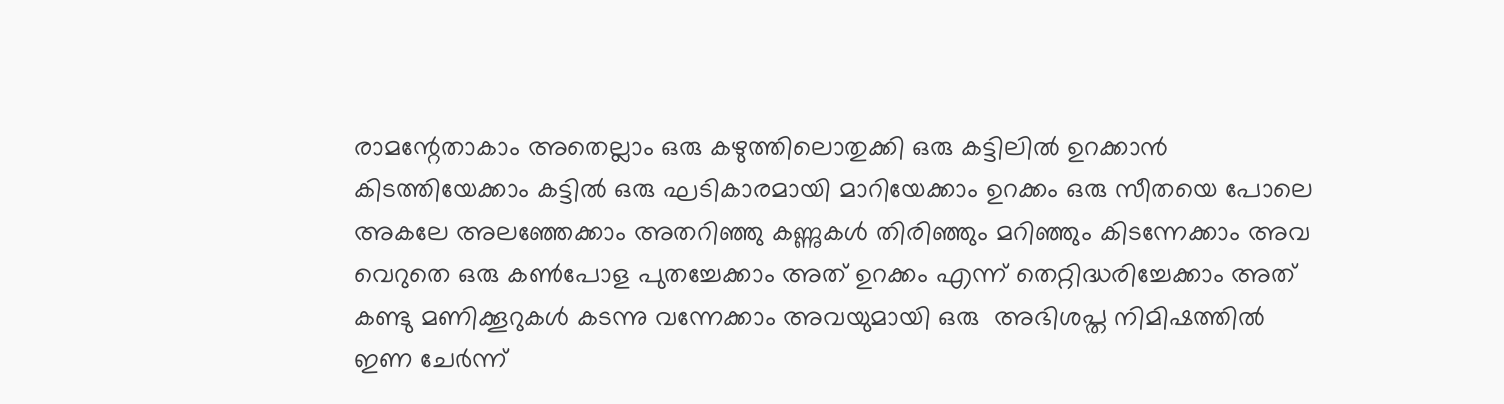രാമന്റേതാകാം അതെല്ലാം ഒരു കഴുത്തിലൊതുക്കി ഒരു കട്ടിലിൽ ഉറക്കാൻ കിടത്തിയേക്കാം കട്ടിൽ ഒരു ഘടികാരമായി മാറിയേക്കാം ഉറക്കം ഒരു സീതയെ പോലെ അകലേ അലഞ്ഞേക്കാം അതറിഞ്ഞു കണ്ണുകൾ തിരിഞ്ഞും മറിഞ്ഞും കിടന്നേക്കാം അവ വെറുതെ ഒരു കണ്‍പോള പുതച്ചേക്കാം അത് ഉറക്കം എന്ന് തെറ്റിദ്ധരിച്ചേക്കാം അത് കണ്ടു മണിക്കൂറുകൾ കടന്നു വന്നേക്കാം അവയുമായി ഒരു  അഭിശപ്ത നിമിഷത്തിൽ ഇണ ചേർന്ന്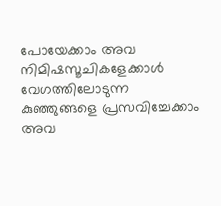പോയേക്കാം അവ നിമിഷസൂചികളേക്കാൾ വേഗത്തിലോടുന്ന കുഞ്ഞുങ്ങളെ പ്രസവിച്ചേക്കാം അവ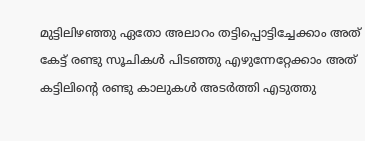മുട്ടിലിഴഞ്ഞു ഏതോ അലാറം തട്ടിപ്പൊട്ടിച്ചേക്കാം അത് കേട്ട് രണ്ടു സൂചികൾ പിടഞ്ഞു എഴുന്നേറ്റേക്കാം അത് കട്ടിലിന്റെ രണ്ടു കാലുകൾ അടർത്തി എടുത്തു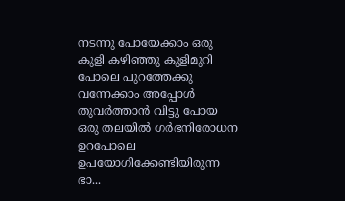നടന്നു പോയേക്കാം ഒരു കുളി കഴിഞ്ഞു കുളിമുറി പോലെ പുറത്തേക്കു വന്നേക്കാം അപ്പോൾ തുവർത്താൻ വിട്ടു പോയ ഒരു തലയിൽ ഗർഭനിരോധന ഉറപോലെ ഉപയോഗിക്കേണ്ടിയിരുന്ന ഭാ...